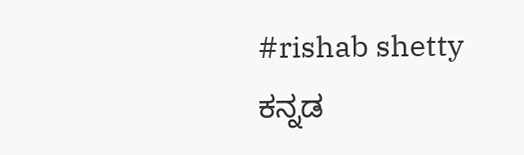#rishab shetty
ಕನ್ನಡ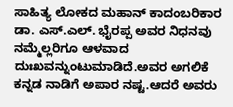ಸಾಹಿತ್ಯ ಲೋಕದ ಮಹಾನ್ ಕಾದಂಬರಿಕಾರ ಡಾ. ಎಸ್.ಎಲ್. ಭೈರಪ್ಪ ಅವರ ನಿಧನವು ನಮ್ಮೆಲ್ಲರಿಗೂ ಆಳವಾದ ದುಃಖವನ್ನುಂಟುಮಾಡಿದೆ.ಅವರ ಅಗಲಿಕೆ ಕನ್ನಡ ನಾಡಿಗೆ ಅಪಾರ ನಷ್ಟ.ಆದರೆ ಅವರು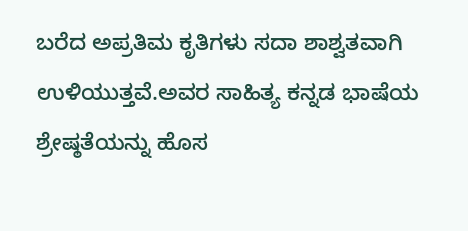ಬರೆದ ಅಪ್ರತಿಮ ಕೃತಿಗಳು ಸದಾ ಶಾಶ್ವತವಾಗಿ ಉಳಿಯುತ್ತವೆ.ಅವರ ಸಾಹಿತ್ಯ ಕನ್ನಡ ಭಾಷೆಯ ಶ್ರೇಷ್ಠತೆಯನ್ನು ಹೊಸ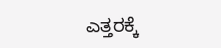ಎತ್ತರಕ್ಕೆ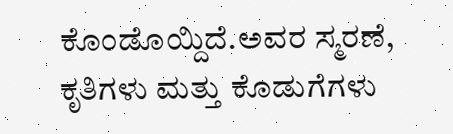ಕೊಂಡೊಯ್ದಿದೆ.ಅವರ ಸ್ಮರಣೆ, ಕೃತಿಗಳು ಮತ್ತು ಕೊಡುಗೆಗಳು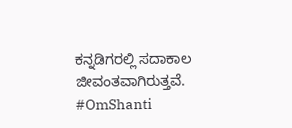ಕನ್ನಡಿಗರಲ್ಲಿ ಸದಾಕಾಲ ಜೀವಂತವಾಗಿರುತ್ತವೆ.
#OmShanti